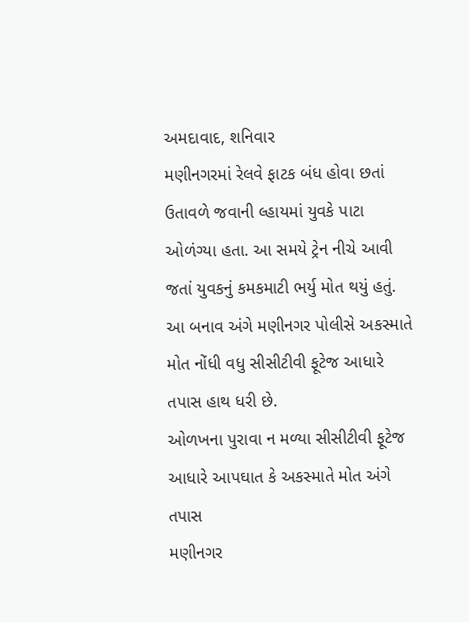અમદાવાદ, શનિવાર
મણીનગરમાં રેલવે ફાટક બંધ હોવા છતાં ઉતાવળે જવાની લ્હાયમાં યુવકે પાટા ઓળંગ્યા હતા. આ સમયે ટ્રેન નીચે આવી જતાં યુવકનું કમકમાટી ભર્યુ મોત થયું હતું. આ બનાવ અંગે મણીનગર પોલીસે અકસ્માતે મોત નોંધી વધુ સીસીટીવી ફૂટેજ આધારે તપાસ હાથ ધરી છે.
ઓળખના પુરાવા ન મળ્યા સીસીટીવી ફૂટેજ આધારે આપઘાત કે અકસ્માતે મોત અંગે તપાસ
મણીનગર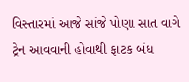વિસ્તારમાં આજે સાંજે પોણા સાત વાગે ટ્રેન આવવાની હોવાથી ફાટક બંધ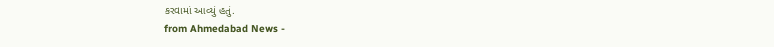કરવામાં આવ્યું હતું.
from Ahmedabad News -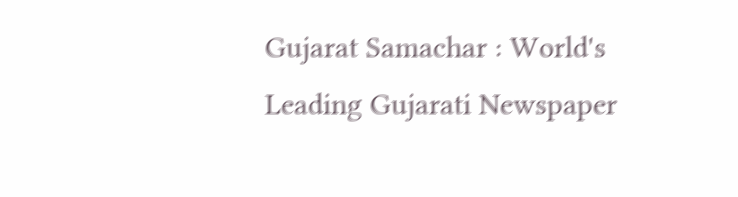Gujarat Samachar : World's Leading Gujarati Newspaper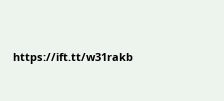https://ift.tt/w31rakb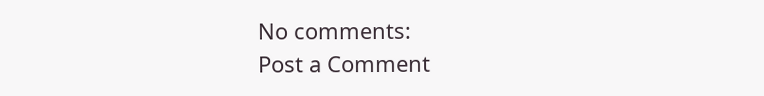No comments:
Post a Comment